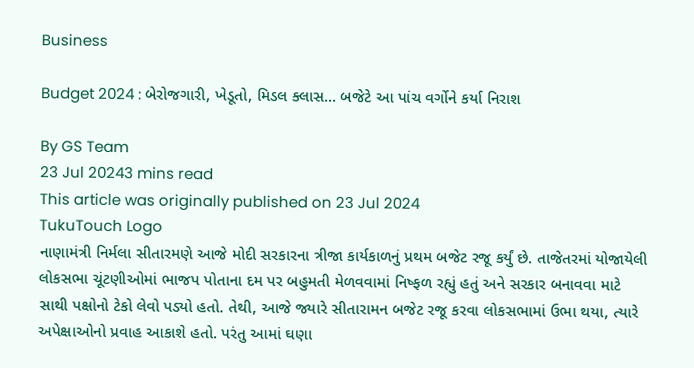Business

Budget 2024 : બેરોજગારી, ખેડૂતો, મિડલ ક્લાસ... બજેટે આ પાંચ વર્ગોને કર્યા નિરાશ

By GS Team
23 Jul 20243 mins read
This article was originally published on 23 Jul 2024
TukuTouch Logo
નાણામંત્રી નિર્મલા સીતારમણે આજે મોદી સરકારના ત્રીજા કાર્યકાળનું પ્રથમ બજેટ રજૂ કર્યું છે. તાજેતરમાં યોજાયેલી લોકસભા ચૂંટણીઓમાં ભાજપ પોતાના દમ પર બહુમતી મેળવવામાં નિષ્ફળ રહ્યું હતું અને સરકાર બનાવવા માટે સાથી પક્ષોનો ટેકો લેવો પડ્યો હતો. તેથી, આજે જ્યારે સીતારામન બજેટ રજૂ કરવા લોકસભામાં ઉભા થયા, ત્યારે અપેક્ષાઓનો પ્રવાહ આકાશે હતો. પરંતુ આમાં ઘણા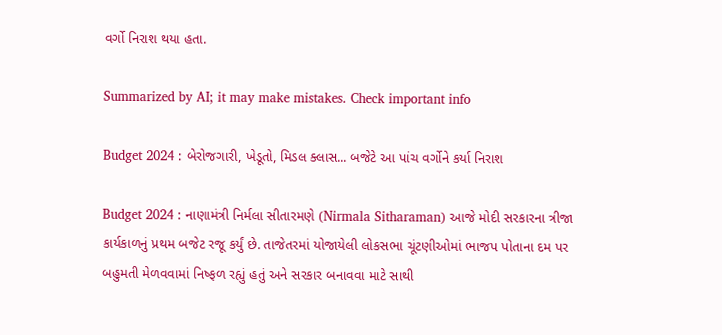વર્ગો નિરાશ થયા હતા.

Summarized by AI; it may make mistakes. Check important info

Budget 2024 : બેરોજગારી, ખેડૂતો, મિડલ ક્લાસ... બજેટે આ પાંચ વર્ગોને કર્યા નિરાશ

Budget 2024 : નાણામંત્રી નિર્મલા સીતારમણે (Nirmala Sitharaman) આજે મોદી સરકારના ત્રીજા કાર્યકાળનું પ્રથમ બજેટ રજૂ કર્યું છે. તાજેતરમાં યોજાયેલી લોકસભા ચૂંટણીઓમાં ભાજપ પોતાના દમ પર બહુમતી મેળવવામાં નિષ્ફળ રહ્યું હતું અને સરકાર બનાવવા માટે સાથી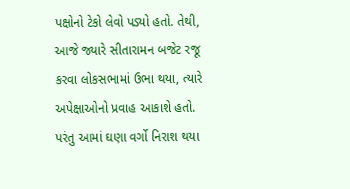પક્ષોનો ટેકો લેવો પડ્યો હતો. તેથી, આજે જ્યારે સીતારામન બજેટ રજૂ કરવા લોકસભામાં ઉભા થયા, ત્યારે અપેક્ષાઓનો પ્રવાહ આકાશે હતો. પરંતુ આમાં ઘણા વર્ગો નિરાશ થયા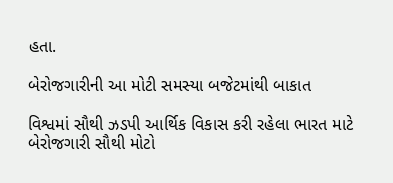હતા.

બેરોજગારીની આ મોટી સમસ્યા બજેટમાંથી બાકાત

વિશ્વમાં સૌથી ઝડપી આર્થિક વિકાસ કરી રહેલા ભારત માટે બેરોજગારી સૌથી મોટો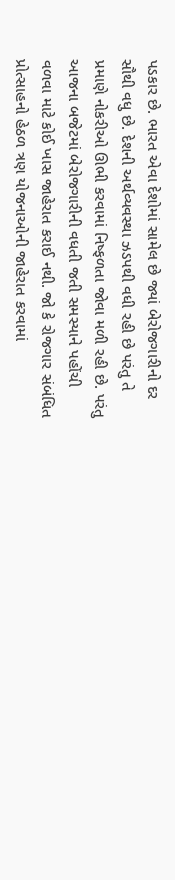પડકાર છે. ભારત એવા દેશોમાં સામેલ છે જ્યાં બેરોજગારીનો દર સૌથી વધુ છે. દેશની અર્થવ્યવસ્થા ઝડપથી વધી રહી છે પરંતુ તે પ્રમાણે નોકરીઓ ઊભી કરવામાં નિષ્ફળતા જોવા મળી રહી છે. પરંતુ આજના બજેટમાં બેરોજગારીની વધતી જતી સમસ્યાને પહોંચી વળવા માટે કોઈ ખાસ જાહેરાત કરાઈ નથી. જો કે રોજગાર સંબંધિત પ્રોત્સાહનો હેઠળ ત્રણ યોજનાઓની જાહેરાત કરવામાં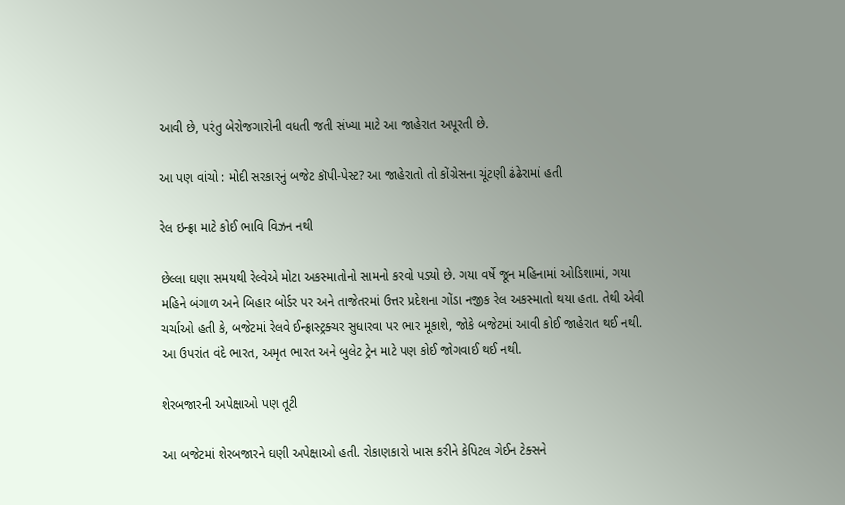આવી છે, પરંતુ બેરોજગારોની વધતી જતી સંખ્યા માટે આ જાહેરાત અપૂરતી છે.

આ પણ વાંચો : મોદી સરકારનું બજેટ કૉપી-પેસ્ટ? આ જાહેરાતો તો કોંગ્રેસના ચૂંટણી ઢંઢેરામાં હતી

રેલ ઇન્ફ્રા માટે કોઈ ભાવિ વિઝન નથી

છેલ્લા ઘણા સમયથી રેલ્વેએ મોટા અકસ્માતોનો સામનો કરવો પડ્યો છે. ગયા વર્ષે જૂન મહિનામાં ઓડિશામાં, ગયા મહિને બંગાળ અને બિહાર બોર્ડર પર અને તાજેતરમાં ઉત્તર પ્રદેશના ગોંડા નજીક રેલ અકસ્માતો થયા હતા. તેથી એવી ચર્ચાઓ હતી કે, બજેટમાં રેલવે ઈન્ફ્રાસ્ટ્રક્ચર સુધારવા પર ભાર મૂકાશે, જોકે બજેટમાં આવી કોઈ જાહેરાત થઈ નથી. આ ઉપરાંત વંદે ભારત, અમૃત ભારત અને બુલેટ ટ્રેન માટે પણ કોઈ જોગવાઈ થઈ નથી.

શેરબજારની અપેક્ષાઓ પણ તૂટી

આ બજેટમાં શેરબજારને ઘણી અપેક્ષાઓ હતી. રોકાણકારો ખાસ કરીને કેપિટલ ગેઈન ટેક્સને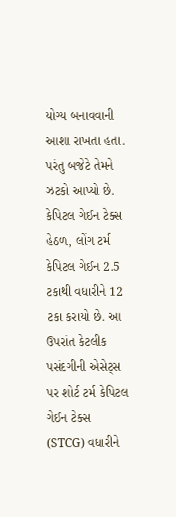યોગ્ય બનાવવાની આશા રાખતા હતા. પરંતુ બજેટે તેમને ઝટકો આપ્યો છે. કેપિટલ ગેઈન ટેક્સ હેઠળ, લોંગ ટર્મ કેપિટલ ગેઈન 2.5 ટકાથી વધારીને 12 ટકા કરાયો છે. આ ઉપરાંત કેટલીક પસંદગીની એસેટ્સ પર શોર્ટ ટર્મ કેપિટલ ગેઈન ટેક્સ (STCG) વધારીને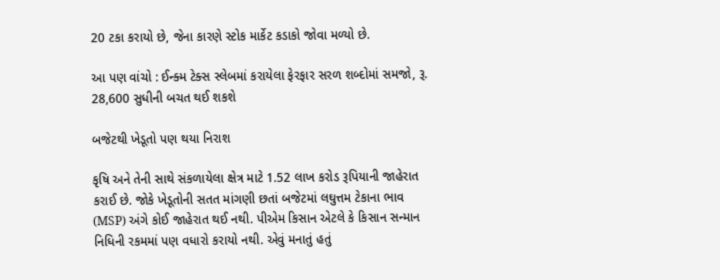20 ટકા કરાયો છે, જેના કારણે સ્ટોક માર્કેટ કડાકો જોવા મળ્યો છે.

આ પણ વાંચો : ઈન્ક્મ ટેક્સ સ્લેબમાં કરાયેલા ફેરફાર સરળ શબ્દોમાં સમજો, રૂ. 28,600 સુધીની બચત થઈ શકશે

બજેટથી ખેડૂતો પણ થયા નિરાશ

કૃષિ અને તેની સાથે સંકળાયેલા ક્ષેત્ર માટે 1.52 લાખ કરોડ રૂપિયાની જાહેરાત કરાઈ છે. જોકે ખેડૂતોની સતત માંગણી છતાં બજેટમાં લઘુત્તમ ટેકાના ભાવ (MSP) અંગે કોઈ જાહેરાત થઈ નથી. પીએમ કિસાન એટલે કે કિસાન સન્માન નિધિની રકમમાં પણ વધારો કરાયો નથી. એવું મનાતું હતું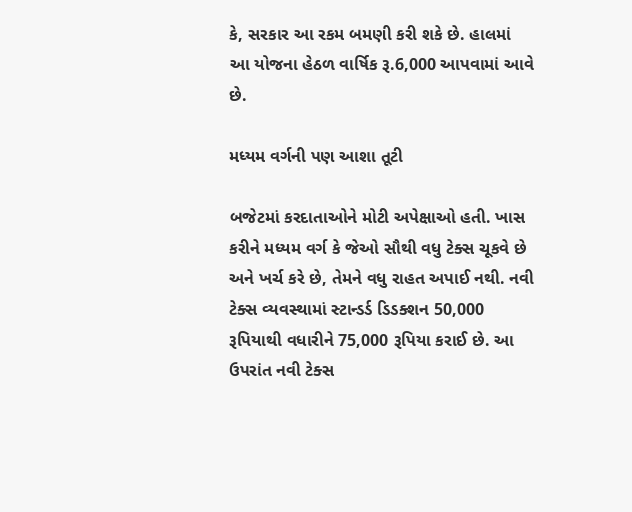કે, સરકાર આ રકમ બમણી કરી શકે છે. હાલમાં આ યોજના હેઠળ વાર્ષિક રૂ.6,000 આપવામાં આવે છે.

મધ્યમ વર્ગની પણ આશા તૂટી

બજેટમાં કરદાતાઓને મોટી અપેક્ષાઓ હતી. ખાસ કરીને મધ્યમ વર્ગ કે જેઓ સૌથી વધુ ટેક્સ ચૂકવે છે અને ખર્ચ કરે છે, તેમને વધુ રાહત અપાઈ નથી. નવી ટેક્સ વ્યવસ્થામાં સ્ટાન્ડર્ડ ડિડક્શન 50,000 રૂપિયાથી વધારીને 75,000 રૂપિયા કરાઈ છે. આ ઉપરાંત નવી ટેક્સ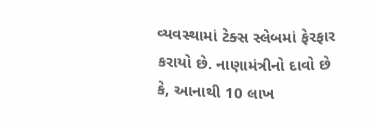વ્યવસ્થામાં ટેક્સ સ્લેબમાં ફેરફાર કરાયો છે. નાણામંત્રીનો દાવો છે કે, આનાથી 10 લાખ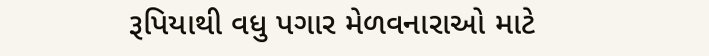રૂપિયાથી વધુ પગાર મેળવનારાઓ માટે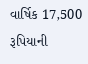વાર્ષિક 17,500 રૂપિયાની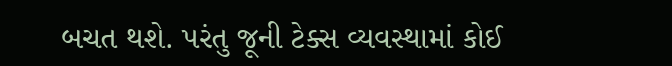બચત થશે. પરંતુ જૂની ટેક્સ વ્યવસ્થામાં કોઈ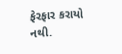ફેરફાર કરાયો નથી.